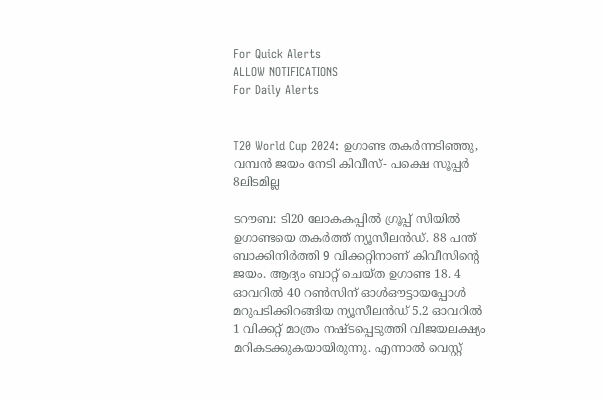For Quick Alerts
ALLOW NOTIFICATIONS
For Daily Alerts


T20 World Cup 2024: ഉഗാണ്ട തകര്‍ന്നടിഞ്ഞു, വമ്പന്‍ ജയം നേടി കിവീസ്- പക്ഷെ സൂപ്പര്‍ 8ലിടമില്ല

ടറൗബ: ടി20 ലോകകപ്പില്‍ ഗ്രൂപ്പ് സിയില്‍ ഉഗാണ്ടയെ തകര്‍ത്ത് ന്യൂസീലന്‍ഡ്. 88 പന്ത് ബാക്കിനിര്‍ത്തി 9 വിക്കറ്റിനാണ് കിവീസിന്റെ ജയം. ആദ്യം ബാറ്റ് ചെയ്ത ഉഗാണ്ട 18. 4 ഓവറില്‍ 40 റണ്‍സിന് ഓള്‍ഔട്ടായപ്പോള്‍ മറുപടിക്കിറങ്ങിയ ന്യൂസീലന്‍ഡ് 5.2 ഓവറില്‍ 1 വിക്കറ്റ് മാത്രം നഷ്ടപ്പെടുത്തി വിജയലക്ഷ്യം മറികടക്കുകയായിരുന്നു. എന്നാല്‍ വെസ്റ്റ്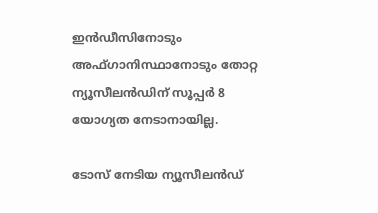ഇന്‍ഡീസിനോടും അഫ്ഗാനിസ്ഥാനോടും തോറ്റ ന്യൂസീലന്‍ഡിന് സൂപ്പര്‍ 8 യോഗ്യത നേടാനായില്ല.

ടോസ് നേടിയ ന്യൂസീലന്‍ഡ്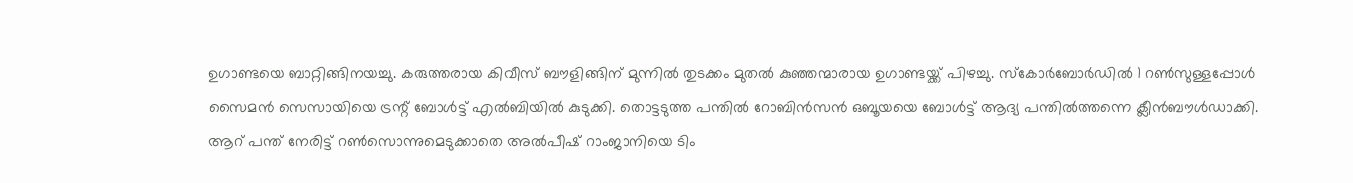ഉഗാണ്ടയെ ബാറ്റിങ്ങിനയച്ചു. കരുത്തരായ കിവീസ് ബൗളിങ്ങിന് മുന്നില്‍ തുടക്കം മുതല്‍ കുഞ്ഞന്മാരായ ഉഗാണ്ടയ്ക്ക് പിഴച്ചു. സ്‌കോര്‍ബോര്‍ഡില്‍ 1 റണ്‍സുള്ളപ്പോള്‍ സൈമന്‍ സെസായിയെ ട്രന്റ് ബോള്‍ട്ട് എല്‍ബിയില്‍ കുടുക്കി. തൊട്ടടുത്ത പന്തില്‍ റോബിന്‍സന്‍ ഒബൂയയെ ബോള്‍ട്ട് ആദ്യ പന്തില്‍ത്തന്നെ ക്ലീന്‍ബൗള്‍ഡാക്കി. ആറ് പന്ത് നേരിട്ട് റണ്‍സൊന്നുമെടുക്കാതെ അല്‍പീഷ് റാംജാനിയെ ടിം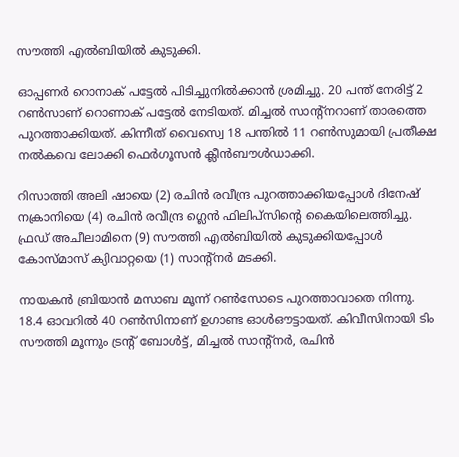സൗത്തി എല്‍ബിയില്‍ കുടുക്കി.

ഓപ്പണര്‍ റൊനാക് പട്ടേല്‍ പിടിച്ചുനില്‍ക്കാന്‍ ശ്രമിച്ചു. 20 പന്ത് നേരിട്ട് 2 റണ്‍സാണ് റൊണാക് പട്ടേല്‍ നേടിയത്. മിച്ചല്‍ സാന്റ്‌നറാണ് താരത്തെ പുറത്താക്കിയത്. കിന്നീത് വൈസ്വെ 18 പന്തില്‍ 11 റണ്‍സുമായി പ്രതീക്ഷ നല്‍കവെ ലോക്കി ഫെര്‍ഗൂസന്‍ ക്ലീന്‍ബൗള്‍ഡാക്കി.

റിസാത്തി അലി ഷായെ (2) രചിന്‍ രവീന്ദ്ര പുറത്താക്കിയപ്പോള്‍ ദിനേഷ് നക്രാനിയെ (4) രചിന്‍ രവീന്ദ്ര ഗ്ലെന്‍ ഫിലിപ്‌സിന്റെ കൈയിലെത്തിച്ചു. ഫ്രഡ് അചീലാമിനെ (9) സൗത്തി എല്‍ബിയില്‍ കുടുക്കിയപ്പോള്‍ കോസ്മാസ് ക്യിവാറ്റയെ (1) സാന്റ്‌നര്‍ മടക്കി.

നായകന്‍ ബ്രിയാന്‍ മസാബ മൂന്ന് റണ്‍സോടെ പുറത്താവാതെ നിന്നു. 18.4 ഓവറില്‍ 40 റണ്‍സിനാണ് ഉഗാണ്ട ഓള്‍ഔട്ടായത്. കിവീസിനായി ടിം സൗത്തി മൂന്നും ട്രന്റ് ബോള്‍ട്ട്, മിച്ചല്‍ സാന്റ്‌നര്‍, രചിന്‍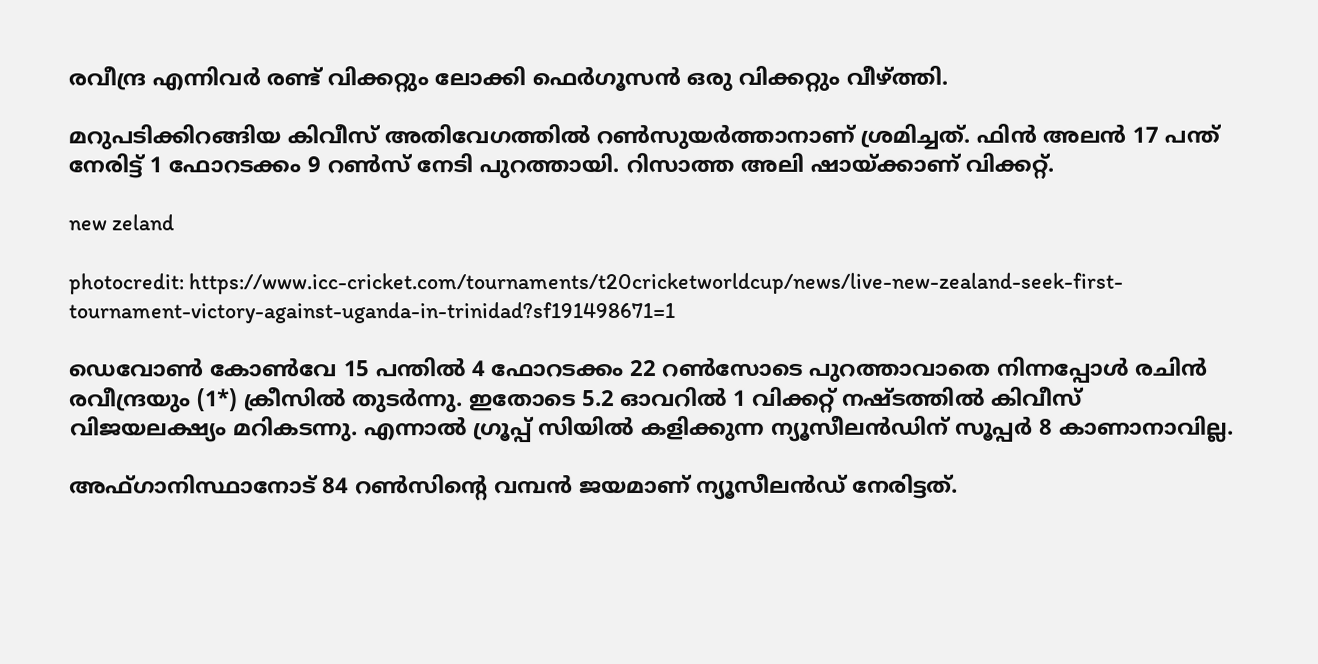രവീന്ദ്ര എന്നിവര്‍ രണ്ട് വിക്കറ്റും ലോക്കി ഫെര്‍ഗൂസന്‍ ഒരു വിക്കറ്റും വീഴ്ത്തി.

മറുപടിക്കിറങ്ങിയ കിവീസ് അതിവേഗത്തില്‍ റണ്‍സുയര്‍ത്താനാണ് ശ്രമിച്ചത്. ഫിന്‍ അലന്‍ 17 പന്ത് നേരിട്ട് 1 ഫോറടക്കം 9 റണ്‍സ് നേടി പുറത്തായി. റിസാത്ത അലി ഷായ്ക്കാണ് വിക്കറ്റ്.

new zeland

photocredit: https://www.icc-cricket.com/tournaments/t20cricketworldcup/news/live-new-zealand-seek-first-tournament-victory-against-uganda-in-trinidad?sf191498671=1

ഡെവോണ്‍ കോണ്‍വേ 15 പന്തില്‍ 4 ഫോറടക്കം 22 റണ്‍സോടെ പുറത്താവാതെ നിന്നപ്പോള്‍ രചിന്‍ രവീന്ദ്രയും (1*) ക്രീസില്‍ തുടര്‍ന്നു. ഇതോടെ 5.2 ഓവറില്‍ 1 വിക്കറ്റ് നഷ്ടത്തില്‍ കിവീസ് വിജയലക്ഷ്യം മറികടന്നു. എന്നാല്‍ ഗ്രൂപ്പ് സിയില്‍ കളിക്കുന്ന ന്യൂസീലന്‍ഡിന് സൂപ്പര്‍ 8 കാണാനാവില്ല.

അഫ്ഗാനിസ്ഥാനോട് 84 റണ്‍സിന്റെ വമ്പന്‍ ജയമാണ് ന്യൂസീലന്‍ഡ് നേരിട്ടത്.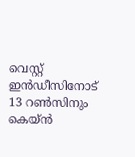വെസ്റ്റ് ഇന്‍ഡീസിനോട് 13 റണ്‍സിനും കെയ്ന്‍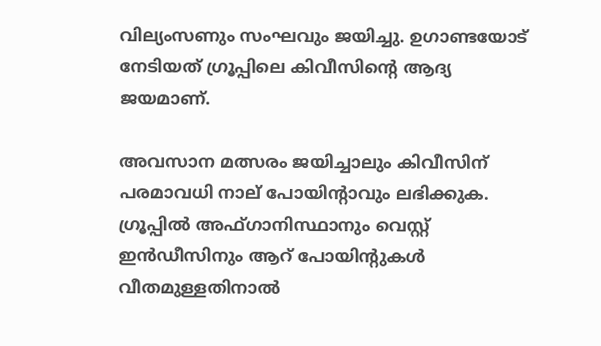വില്യംസണും സംഘവും ജയിച്ചു. ഉഗാണ്ടയോട് നേടിയത് ഗ്രൂപ്പിലെ കിവീസിന്റെ ആദ്യ ജയമാണ്.

അവസാന മത്സരം ജയിച്ചാലും കിവീസിന് പരമാവധി നാല് പോയിന്റാവും ലഭിക്കുക. ഗ്രൂപ്പില്‍ അഫ്ഗാനിസ്ഥാനും വെസ്റ്റ് ഇന്‍ഡീസിനും ആറ് പോയിന്റുകള്‍ വീതമുള്ളതിനാല്‍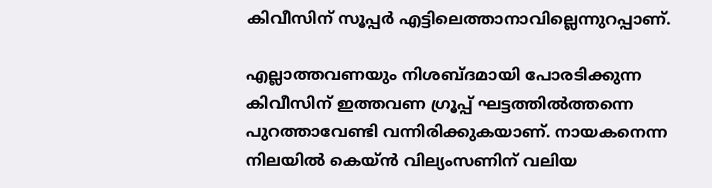കിവീസിന് സൂപ്പര്‍ എട്ടിലെത്താനാവില്ലെന്നുറപ്പാണ്.

എല്ലാത്തവണയും നിശബ്ദമായി പോരടിക്കുന്ന കിവീസിന് ഇത്തവണ ഗ്രൂപ്പ് ഘട്ടത്തില്‍ത്തന്നെ പുറത്താവേണ്ടി വന്നിരിക്കുകയാണ്. നായകനെന്ന നിലയില്‍ കെയ്ന്‍ വില്യംസണിന് വലിയ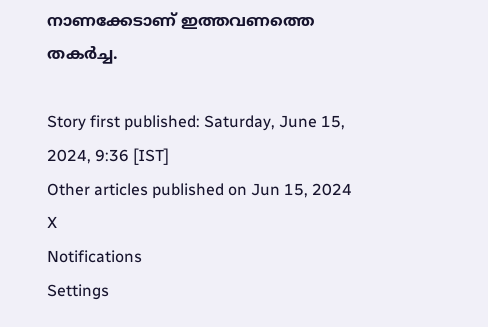നാണക്കേടാണ് ഇത്തവണത്തെ തകര്‍ച്ച.

Story first published: Saturday, June 15, 2024, 9:36 [IST]
Other articles published on Jun 15, 2024
X
Notifications
Settings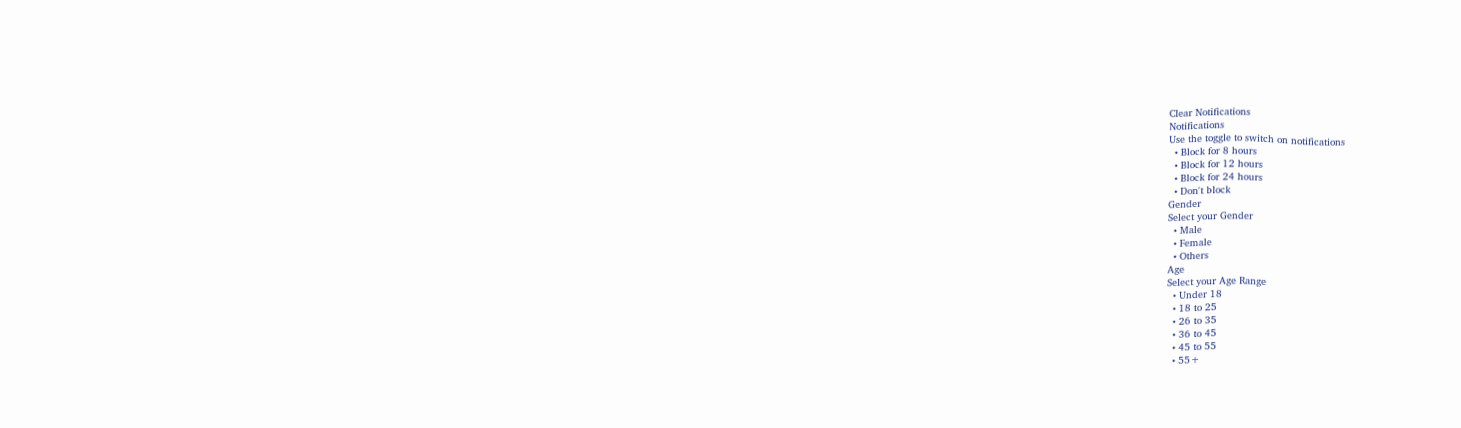Clear Notifications
Notifications
Use the toggle to switch on notifications
  • Block for 8 hours
  • Block for 12 hours
  • Block for 24 hours
  • Don't block
Gender
Select your Gender
  • Male
  • Female
  • Others
Age
Select your Age Range
  • Under 18
  • 18 to 25
  • 26 to 35
  • 36 to 45
  • 45 to 55
  • 55+